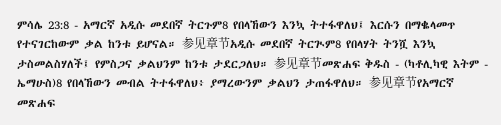ምሳሌ 23:8 - አማርኛ አዲሱ መደበኛ ትርጉም8 የበላኸውን እንኳ ትተፋዋለህ፤ እርሱን በማቈላመጥ የተናገርከውም ቃል ከንቱ ይሆናል። 参见章节አዲሱ መደበኛ ትርጒም8 የበላሃት ትንሿ እንኳ ታስመልስሃለች፤ የምስጋና ቃልህንም ከንቱ ታደርጋለህ። 参见章节መጽሐፍ ቅዱስ - (ካቶሊካዊ እትም - ኤማሁስ)8 የበላኸውን መብል ትተፋዋለህ፥ ያማረውንም ቃልህን ታጠፋዋለህ። 参见章节የአማርኛ መጽሐፍ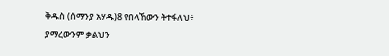ቅዱስ (ሰማንያ አሃዱ)8 የበላኸውን ትተፋለህ፥ ያማረውንም ቃልህን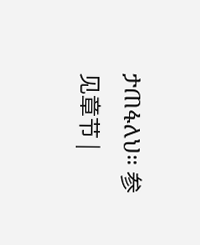ታጠፋለህ። 参见章节 |